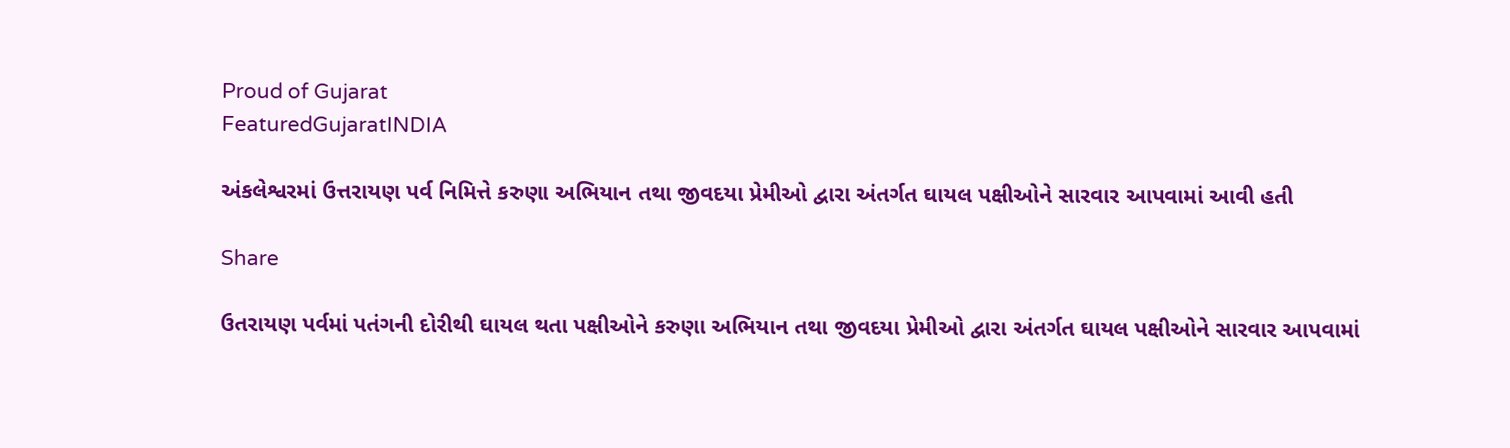Proud of Gujarat
FeaturedGujaratINDIA

અંકલેશ્વરમાં ઉત્તરાયણ પર્વ નિમિત્તે કરુણા અભિયાન તથા જીવદયા પ્રેમીઓ દ્વારા અંતર્ગત ઘાયલ પક્ષીઓને સારવાર આપવામાં આવી હતી

Share

ઉતરાયણ પર્વમાં પતંગની દોરીથી ઘાયલ થતા પક્ષીઓને કરુણા અભિયાન તથા જીવદયા પ્રેમીઓ દ્વારા અંતર્ગત ઘાયલ પક્ષીઓને સારવાર આપવામાં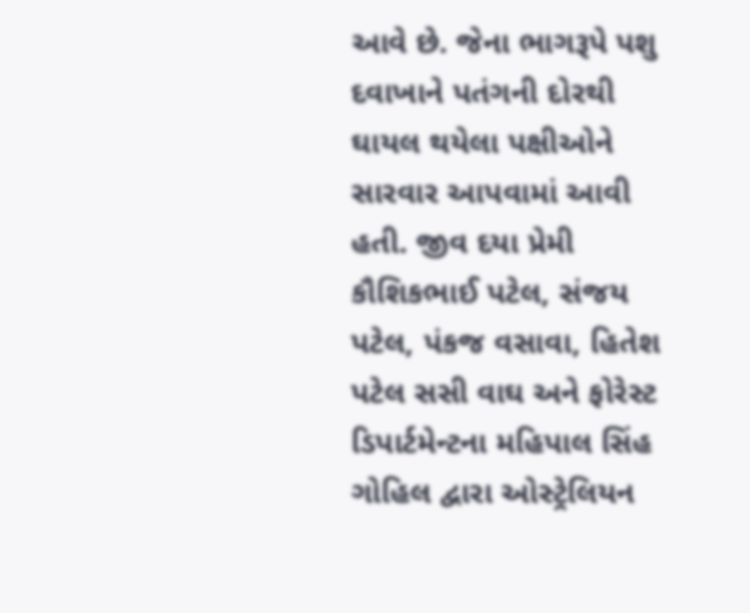આવે છે. જેના ભાગરૂપે પશુ દવાખાને પતંગની દોરથી ઘાયલ થયેલા પક્ષીઓને સારવાર આપવામાં આવી હતી. જીવ દયા પ્રેમી કૌશિકભાઈ પટેલ, સંજય પટેલ, પંકજ વસાવા, હિતેશ પટેલ સસી વાઘ અને ફોરેસ્ટ ડિપાર્ટમેન્ટના મહિપાલ સિંહ ગોહિલ દ્વારા ઓસ્ટ્રેલિયન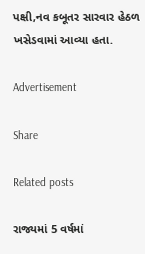પક્ષી,નવ કબૂતર સારવાર હેઠળ ખસેડવામાં આવ્યા હતા.

Advertisement

Share

Related posts

રાજ્યમાં 5 વર્ષમાં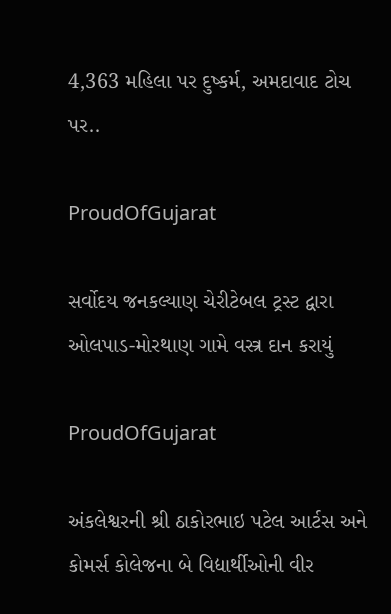4,363 મહિલા પર દુષ્કર્મ, અમદાવાદ ટોચ પર..

ProudOfGujarat

સર્વોદય જનકલ્યાણ ચેરીટેબલ ટ્રસ્ટ દ્વારા ઓલપાડ-મોરથાણ ગામે વસ્ત્ર દાન કરાયું

ProudOfGujarat

અંકલેશ્વરની શ્રી ઠાકોરભાઇ પટેલ આર્ટસ અને કોમર્સ કોલેજના બે વિદ્યાર્થીઓની વીર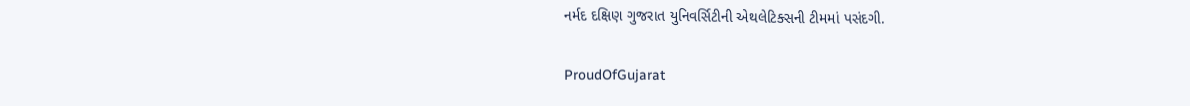નર્મદ દક્ષિણ ગુજરાત યુનિવર્સિટીની એથલેટિક્સની ટીમમાં પસંદગી.

ProudOfGujarat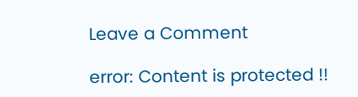Leave a Comment

error: Content is protected !!